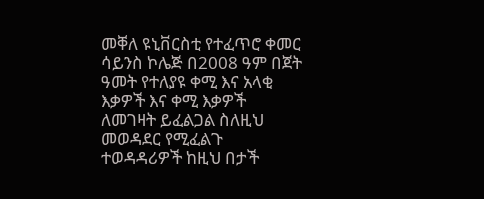መቐለ ዩኒቨርስቲ የተፈጥሮ ቀመር ሳይንስ ኮሌጅ በ2008 ዓም በጀት ዓመት የተለያዩ ቀሚ እና አላቂ እቃዎች እና ቀሚ እቃዎች ለመገዛት ይፈልጋል ስለዚህ መወዳደር የሚፈልጉ ተወዳዳሪዎች ከዚህ በታች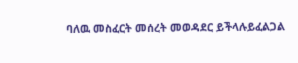ባለዉ መስፈርት መሰረት መወዳደር ይችላሉይፈልጋል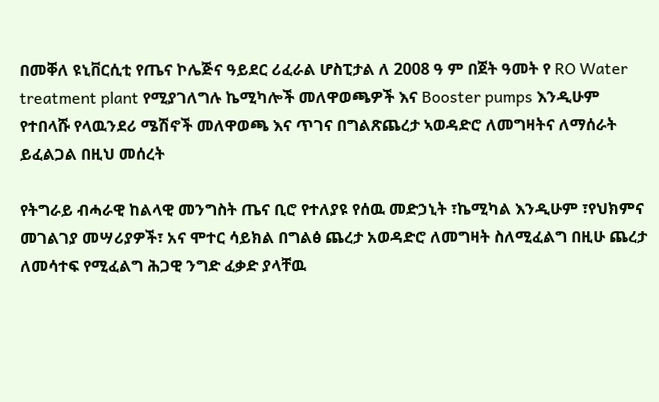በመቐለ ዩኒቨርሲቲ የጤና ኮሌጅና ዓይደር ሪፈራል ሆስፒታል ለ 2008 ዓ ም በጀት ዓመት የ RO Water treatment plant የሚያገለግሉ ኬሚካሎች መለዋወጫዎች እና Booster pumps እንዲሁም የተበላሹ የላዉንደሪ ሜሽኖች መለዋወጫ እና ጥገና በግልጽጨረታ ኣወዳድሮ ለመግዛትና ለማሰራት ይፈልጋል በዚህ መሰረት

የትግራይ ብሓራዊ ከልላዊ መንግስት ጤና ቢሮ የተለያዩ የሰዉ መድኃኒት ፣ኬሚካል እንዲሁም ፣የህክምና መገልገያ መሣሪያዎች፣ አና ሞተር ሳይክል በግልፅ ጨረታ አወዳድሮ ለመግዛት ስለሚፈልግ በዚሁ ጨረታ ለመሳተፍ የሚፈልግ ሕጋዊ ንግድ ፈቃድ ያላቸዉ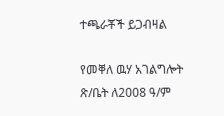ተጫራቾች ይጋብዛል

የመቐለ ዉሃ አገልግሎት ጽ/ቤት ለ2008 ዓ/ም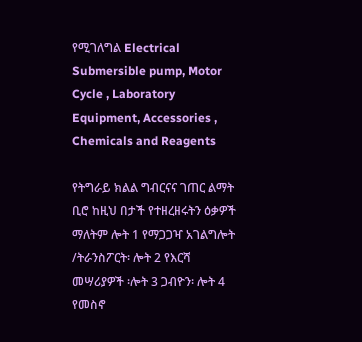የሚገለግል Electrical Submersible pump, Motor Cycle , Laboratory Equipment, Accessories , Chemicals and Reagents

የትግራይ ክልል ግብርናና ገጠር ልማት ቢሮ ከዚህ በታች የተዘረዘሩትን ዕቃዎች ማለትም ሎት 1 የማጋጋዣ አገልግሎት /ትራንስፖርት፡ ሎት 2 የእርሻ መሣሪያዎች ፡ሎት 3 ጋብዮን፡ ሎት 4 የመስኖ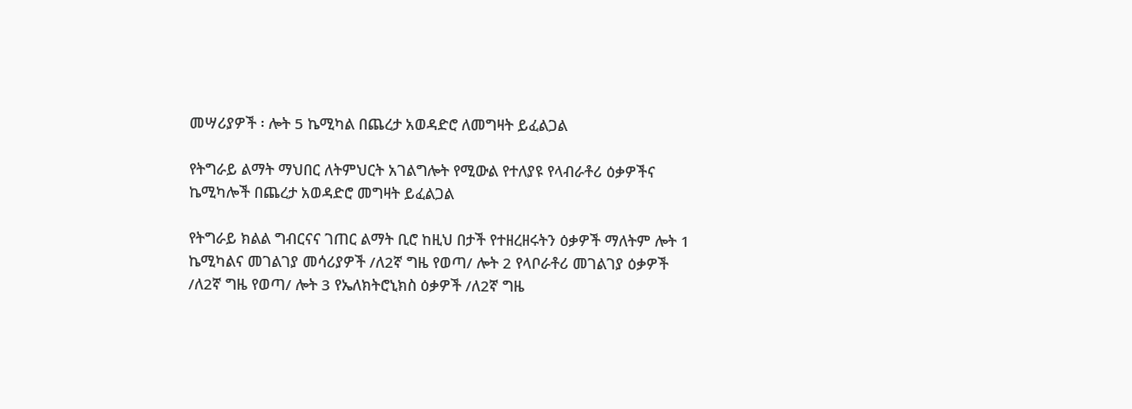መሣሪያዎች ፡ ሎት 5 ኬሚካል በጨረታ አወዳድሮ ለመግዛት ይፈልጋል

የትግራይ ልማት ማህበር ለትምህርት አገልግሎት የሚውል የተለያዩ የላብራቶሪ ዕቃዎችና ኬሚካሎች በጨረታ አወዳድሮ መግዛት ይፈልጋል

የትግራይ ክልል ግብርናና ገጠር ልማት ቢሮ ከዚህ በታች የተዘረዘሩትን ዕቃዎች ማለትም ሎት 1 ኬሚካልና መገልገያ መሳሪያዎች /ለ2ኛ ግዜ የወጣ/ ሎት 2 የላቦራቶሪ መገልገያ ዕቃዎች /ለ2ኛ ግዜ የወጣ/ ሎት 3 የኤለክትሮኒክስ ዕቃዎች /ለ2ኛ ግዜ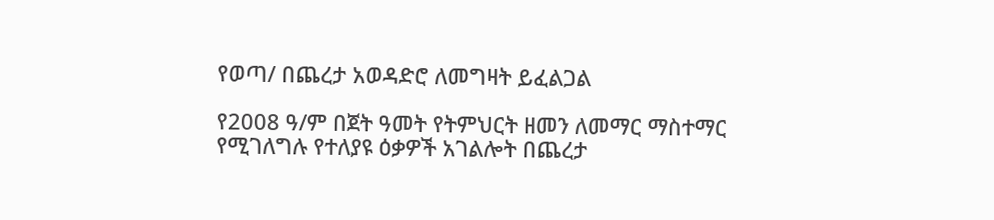የወጣ/ በጨረታ አወዳድሮ ለመግዛት ይፈልጋል

የ2008 ዓ/ም በጀት ዓመት የትምህርት ዘመን ለመማር ማስተማር የሚገለግሉ የተለያዩ ዕቃዎች አገልሎት በጨረታ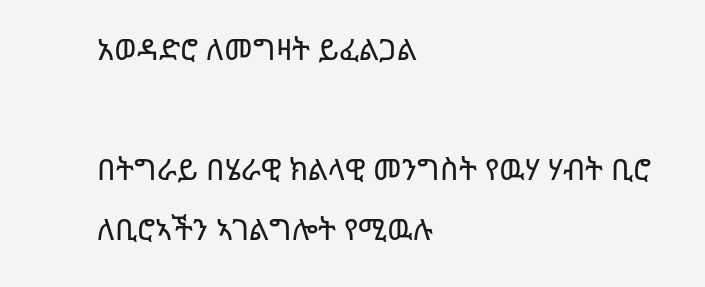አወዳድሮ ለመግዛት ይፈልጋል

በትግራይ በሄራዊ ክልላዊ መንግስት የዉሃ ሃብት ቢሮ ለቢሮኣችን ኣገልግሎት የሚዉሉ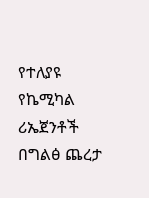የተለያዩ የኬሚካል ሪኤጀንቶች በግልፅ ጨረታ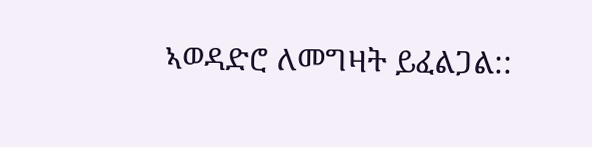ኣወዳድሮ ለመግዛት ይፈልጋል::